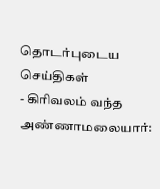தொடர்புடைய செய்திகள்
- கிரிவலம் வந்த அண்ணாமலையார்: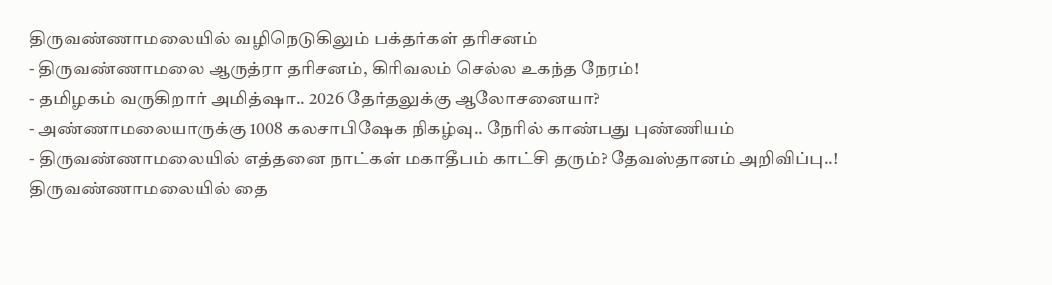திருவண்ணாமலையில் வழிநெடுகிலும் பக்தர்கள் தரிசனம்
- திருவண்ணாமலை ஆருத்ரா தரிசனம், கிரிவலம் செல்ல உகந்த நேரம்!
- தமிழகம் வருகிறார் அமித்ஷா.. 2026 தேர்தலுக்கு ஆலோசனையா?
- அண்ணாமலையாருக்கு 1008 கலசாபிஷேக நிகழ்வு.. நேரில் காண்பது புண்ணியம்
- திருவண்ணாமலையில் எத்தனை நாட்கள் மகாதீபம் காட்சி தரும்? தேவஸ்தானம் அறிவிப்பு..!
திருவண்ணாமலையில் தை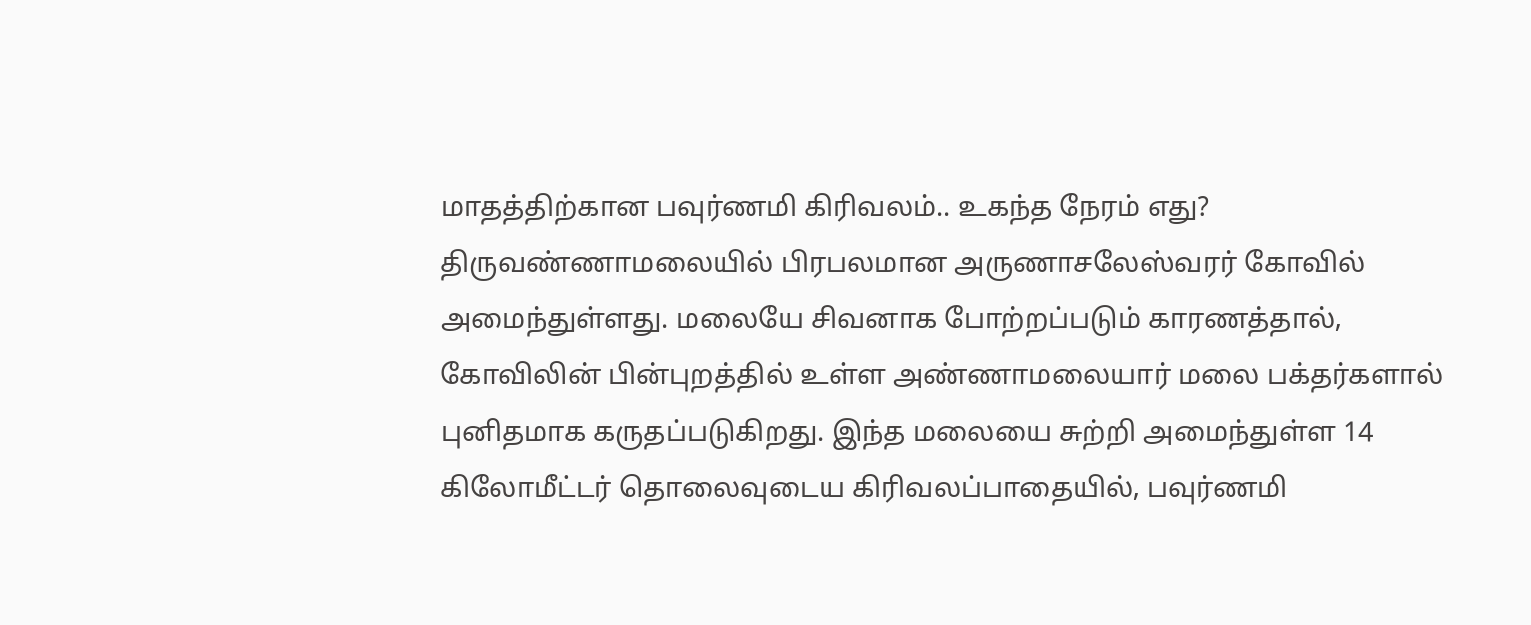மாதத்திற்கான பவுர்ணமி கிரிவலம்.. உகந்த நேரம் எது?
திருவண்ணாமலையில் பிரபலமான அருணாசலேஸ்வரர் கோவில் அமைந்துள்ளது. மலையே சிவனாக போற்றப்படும் காரணத்தால், கோவிலின் பின்புறத்தில் உள்ள அண்ணாமலையார் மலை பக்தர்களால் புனிதமாக கருதப்படுகிறது. இந்த மலையை சுற்றி அமைந்துள்ள 14 கிலோமீட்டர் தொலைவுடைய கிரிவலப்பாதையில், பவுர்ணமி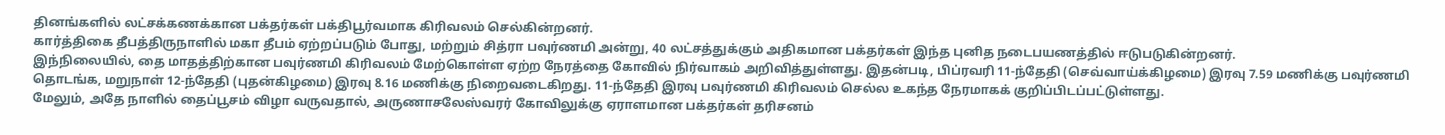தினங்களில் லட்சக்கணக்கான பக்தர்கள் பக்திபூர்வமாக கிரிவலம் செல்கின்றனர்.
கார்த்திகை தீபத்திருநாளில் மகா தீபம் ஏற்றப்படும் போது, மற்றும் சித்ரா பவுர்ணமி அன்று, 40 லட்சத்துக்கும் அதிகமான பக்தர்கள் இந்த புனித நடைபயணத்தில் ஈடுபடுகின்றனர்.
இந்நிலையில், தை மாதத்திற்கான பவுர்ணமி கிரிவலம் மேற்கொள்ள ஏற்ற நேரத்தை கோவில் நிர்வாகம் அறிவித்துள்ளது. இதன்படி, பிப்ரவரி 11-ந்தேதி (செவ்வாய்க்கிழமை) இரவு 7.59 மணிக்கு பவுர்ணமி தொடங்க, மறுநாள் 12-ந்தேதி (புதன்கிழமை) இரவு 8.16 மணிக்கு நிறைவடைகிறது. 11-ந்தேதி இரவு பவுர்ணமி கிரிவலம் செல்ல உகந்த நேரமாகக் குறிப்பிடப்பட்டுள்ளது.
மேலும், அதே நாளில் தைப்பூசம் விழா வருவதால், அருணாசலேஸ்வரர் கோவிலுக்கு ஏராளமான பக்தர்கள் தரிசனம்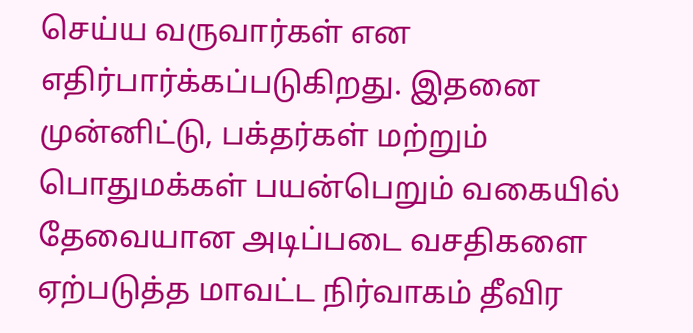செய்ய வருவார்கள் என எதிர்பார்க்கப்படுகிறது. இதனை முன்னிட்டு, பக்தர்கள் மற்றும் பொதுமக்கள் பயன்பெறும் வகையில் தேவையான அடிப்படை வசதிகளை ஏற்படுத்த மாவட்ட நிர்வாகம் தீவிர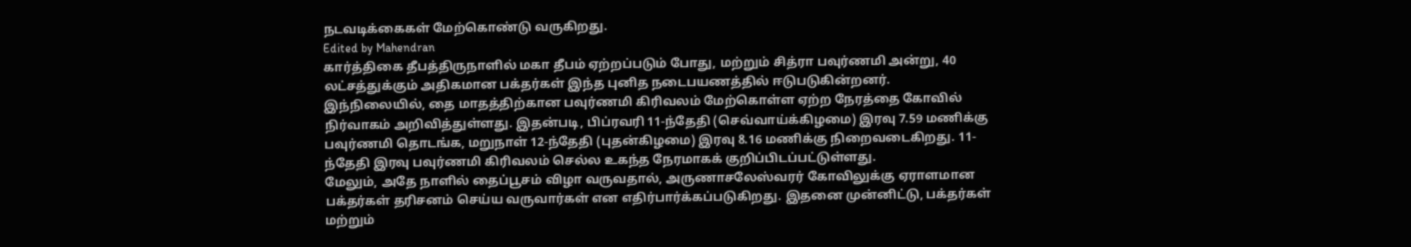நடவடிக்கைகள் மேற்கொண்டு வருகிறது.
Edited by Mahendran
கார்த்திகை தீபத்திருநாளில் மகா தீபம் ஏற்றப்படும் போது, மற்றும் சித்ரா பவுர்ணமி அன்று, 40 லட்சத்துக்கும் அதிகமான பக்தர்கள் இந்த புனித நடைபயணத்தில் ஈடுபடுகின்றனர்.
இந்நிலையில், தை மாதத்திற்கான பவுர்ணமி கிரிவலம் மேற்கொள்ள ஏற்ற நேரத்தை கோவில் நிர்வாகம் அறிவித்துள்ளது. இதன்படி, பிப்ரவரி 11-ந்தேதி (செவ்வாய்க்கிழமை) இரவு 7.59 மணிக்கு பவுர்ணமி தொடங்க, மறுநாள் 12-ந்தேதி (புதன்கிழமை) இரவு 8.16 மணிக்கு நிறைவடைகிறது. 11-ந்தேதி இரவு பவுர்ணமி கிரிவலம் செல்ல உகந்த நேரமாகக் குறிப்பிடப்பட்டுள்ளது.
மேலும், அதே நாளில் தைப்பூசம் விழா வருவதால், அருணாசலேஸ்வரர் கோவிலுக்கு ஏராளமான பக்தர்கள் தரிசனம் செய்ய வருவார்கள் என எதிர்பார்க்கப்படுகிறது. இதனை முன்னிட்டு, பக்தர்கள் மற்றும்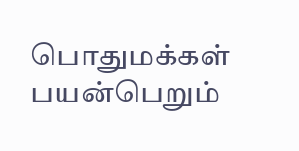பொதுமக்கள் பயன்பெறும்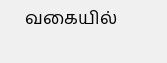வகையில்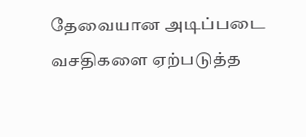தேவையான அடிப்படை வசதிகளை ஏற்படுத்த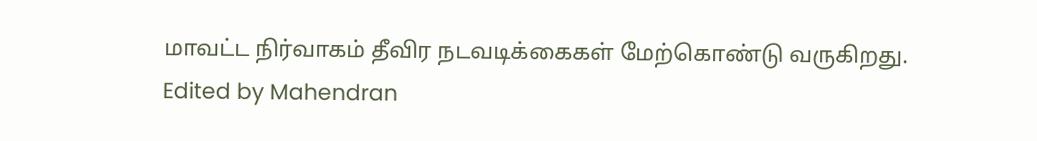மாவட்ட நிர்வாகம் தீவிர நடவடிக்கைகள் மேற்கொண்டு வருகிறது.
Edited by Mahendran